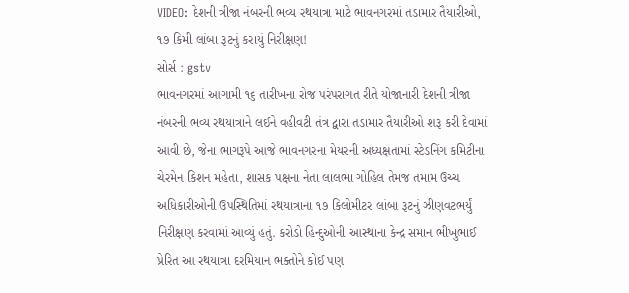VIDEO: દેશની ત્રીજા નંબરની ભવ્ય રથયાત્રા માટે ભાવનગરમાં તડામાર તૈયારીઓ, ૧૭ કિમી લાંબા રૂટનું કરાયું નિરીક્ષણ!
સોર્સ : gstv
ભાવનગરમાં આગામી ૧૬ તારીખના રોજ પરંપરાગત રીતે યોજાનારી દેશની ત્રીજા નંબરની ભવ્ય રથયાત્રાને લઈને વહીવટી તંત્ર દ્વારા તડામાર તૈયારીઓ શરૂ કરી દેવામાં આવી છે, જેના ભાગરૂપે આજે ભાવનગરના મેયરની અધ્યક્ષતામાં સ્ટેડનિંગ કમિટીના ચેરમેન કિશન મહેતા, શાસક પક્ષના નેતા લાલભા ગોહિલ તેમજ તમામ ઉચ્ચ અધિકારીઓની ઉપસ્થિતિમાં રથયાત્રાના ૧૭ કિલોમીટર લાંબા રૂટનું ઝીણવટભર્યું નિરીક્ષણ કરવામાં આવ્યું હતું. કરોડો હિન્દુઓની આસ્થાના કેન્દ્ર સમાન ભીખુભાઈ પ્રેરિત આ રથયાત્રા દરમિયાન ભક્તોને કોઈ પણ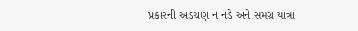પ્રકારની અડચણ ન નડે અને સમગ્ર યાત્રા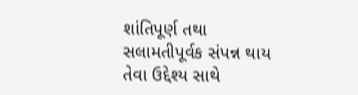શાંતિપૂર્ણ તથા સલામતીપૂર્વક સંપન્ન થાય તેવા ઉદ્દેશ્ય સાથે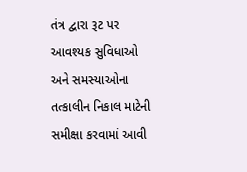તંત્ર દ્વારા રૂટ પર આવશ્યક સુવિધાઓ અને સમસ્યાઓના તત્કાલીન નિકાલ માટેની સમીક્ષા કરવામાં આવી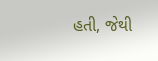હતી, જેથી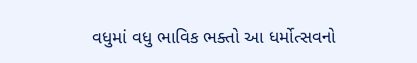વધુમાં વધુ ભાવિક ભક્તો આ ધર્મોત્સવનો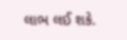લાભ લઈ શકે.